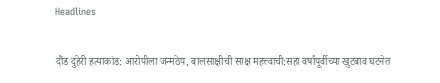Headlines

दौंड दुहेरी हत्याकांड: आरोपीला जन्मठेप, बालसाक्षीची साक्ष महत्त्वाची:सहा वर्षांपूर्वीच्या खुटबाव घटनेत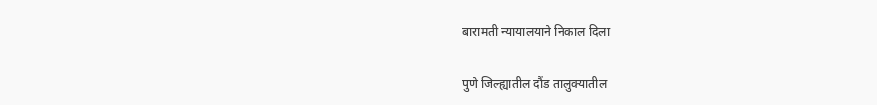बारामती न्यायालयाने निकाल दिला

पुणे जिल्ह्यातील दौंड तालुक्यातील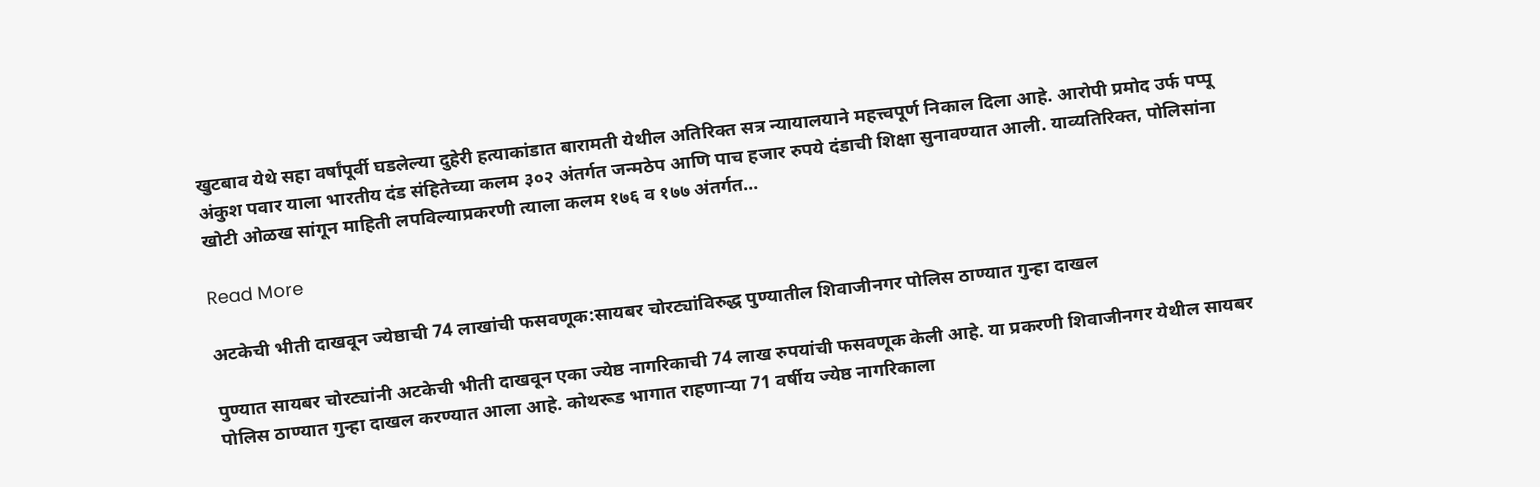खुटबाव येथे सहा वर्षांपूर्वी घडलेल्या दुहेरी हत्याकांडात बारामती येथील अतिरिक्त सत्र न्यायालयाने महत्त्वपूर्ण निकाल दिला आहे. आरोपी प्रमोद उर्फ पप्पू अंकुश पवार याला भारतीय दंड संहितेच्या कलम ३०२ अंतर्गत जन्मठेप आणि पाच हजार रुपये दंडाची शिक्षा सुनावण्यात आली. याव्यतिरिक्त, पोलिसांना खोटी ओळख सांगून माहिती लपविल्याप्रकरणी त्याला कलम १७६ व १७७ अंतर्गत…

Read More

अटकेची भीती दाखवून ज्येष्ठाची 74 लाखांची फसवणूक:सायबर चोरट्यांविरुद्ध पुण्यातील शिवाजीनगर पोलिस ठाण्यात गुन्हा दाखल

पुण्यात सायबर चोरट्यांनी अटकेची भीती दाखवून एका ज्येष्ठ नागरिकाची 74 लाख रुपयांची फसवणूक केली आहे. या प्रकरणी शिवाजीनगर येथील सायबर पोलिस ठाण्यात गुन्हा दाखल करण्यात आला आहे. कोथरूड भागात राहणाऱ्या 71 वर्षीय ज्येष्ठ नागरिकाला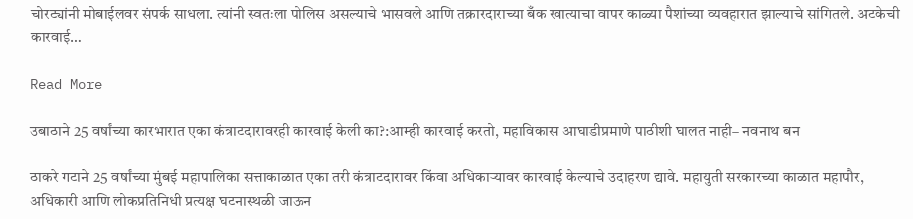चोरट्यांनी मोबाईलवर संपर्क साधला. त्यांनी स्वतःला पोलिस असल्याचे भासवले आणि तक्रारदाराच्या बँक खात्याचा वापर काळ्या पैशांच्या व्यवहारात झाल्याचे सांगितले. अटकेची कारवाई…

Read More

उबाठाने 25 वर्षांच्या कारभारात एका कंत्राटदारावरही कारवाई केली का?:आम्ही कारवाई करतो, महाविकास आघाडीप्रमाणे पाठीशी घालत नाही– नवनाथ बन

ठाकरे गटाने 25 वर्षांच्या मुंबई महापालिका सत्ताकाळात एका तरी कंत्राटदारावर किंवा अधिकाऱ्यावर कारवाई केल्याचे उदाहरण द्यावे. महायुती सरकारच्या काळात महापौर, अधिकारी आणि लोकप्रतिनिधी प्रत्यक्ष घटनास्थळी जाऊन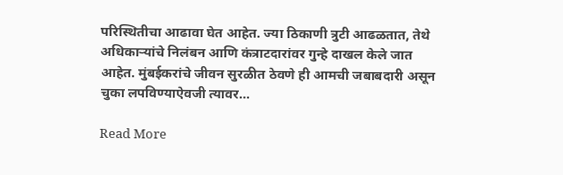परिस्थितीचा आढावा घेत आहेत. ज्या ठिकाणी त्रुटी आढळतात, तेथे अधिकाऱ्यांचे निलंबन आणि कंत्राटदारांवर गुन्हे दाखल केले जात आहेत. मुंबईकरांचे जीवन सुरळीत ठेवणे ही आमची जबाबदारी असून चुका लपविण्याऐवजी त्यावर…

Read More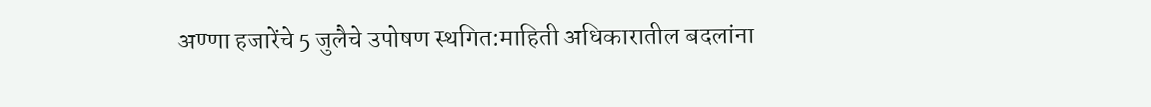अण्णा हजारेंचे 5 जुलैचे उपोषण स्थगित:माहिती अधिकारातील बदलांना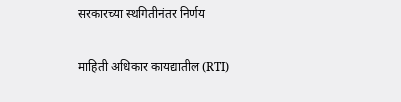सरकारच्या स्थगितीनंतर निर्णय

माहिती अधिकार कायद्यातील (RTI)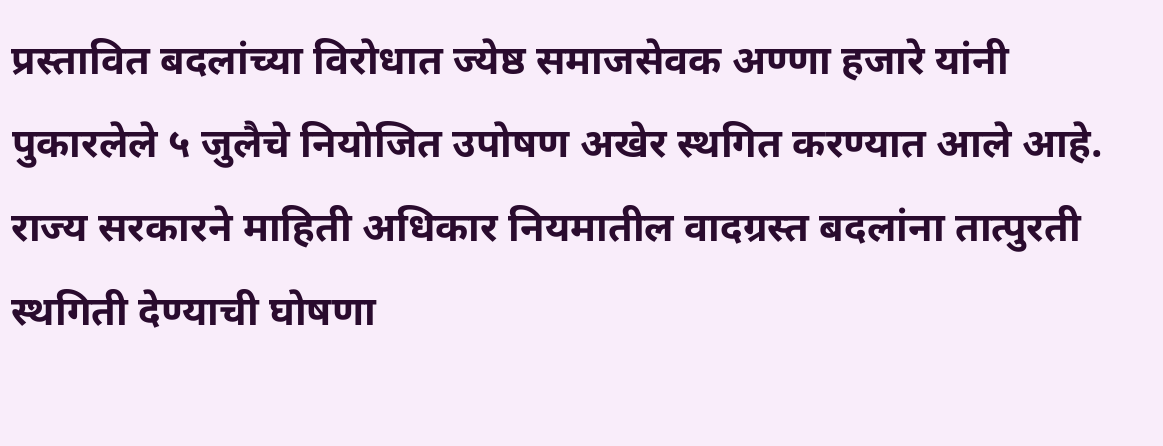प्रस्तावित बदलांच्या विरोधात ज्येष्ठ समाजसेवक अण्णा हजारे यांनी पुकारलेले ५ जुलैचे नियोजित उपोषण अखेर स्थगित करण्यात आले आहे. राज्य सरकारने माहिती अधिकार नियमातील वादग्रस्त बदलांना तात्पुरती स्थगिती देण्याची घोषणा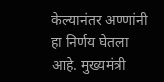केल्यानंतर अण्णांनी हा निर्णय घेतला आहे. मुख्यमंत्री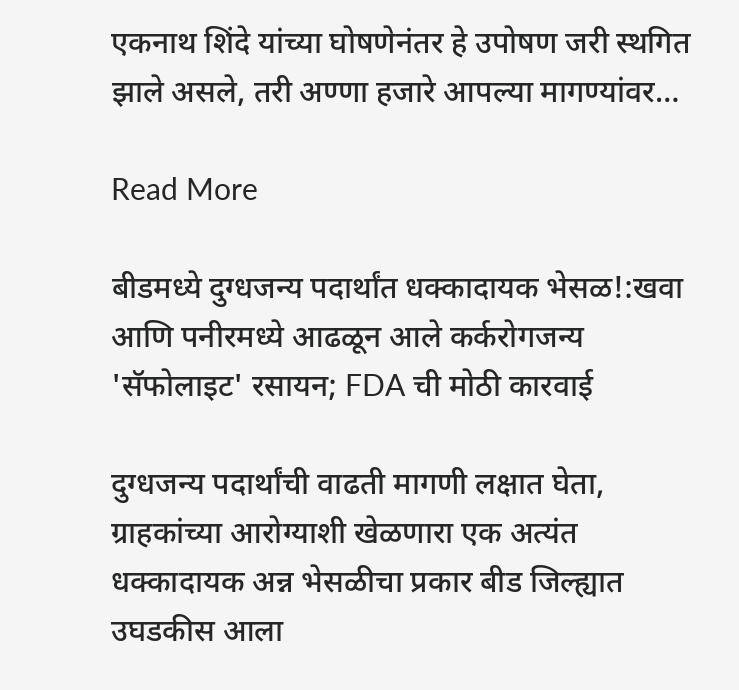एकनाथ शिंदे यांच्या घोषणेनंतर हे उपोषण जरी स्थगित झाले असले, तरी अण्णा हजारे आपल्या मागण्यांवर…

Read More

बीडमध्ये दुग्धजन्य पदार्थांत धक्कादायक भेसळ!:खवा आणि पनीरमध्ये आढळून आले कर्करोगजन्य 'सॅफोलाइट' रसायन; FDA ची मोठी कारवाई

दुग्धजन्य पदार्थांची वाढती मागणी लक्षात घेता, ग्राहकांच्या आरोग्याशी खेळणारा एक अत्यंत धक्कादायक अन्न भेसळीचा प्रकार बीड जिल्ह्यात उघडकीस आला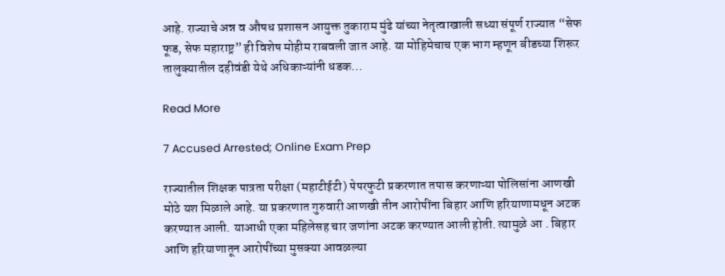आहे. राज्याचे अन्न व औषध प्रशासन आयुक्त तुकाराम मुंढे यांच्या नेतृत्वाखाली सध्या संपूर्ण राज्यात “सेफ फूड, सेफ महाराष्ट्र” ही विशेष मोहीम राबवली जात आहे. या मोहिमेचाच एक भाग म्हणून बीडच्या शिरूर तालुक्यातील दहीवंडी येथे अधिकाऱ्यांनी धडक…

Read More

7 Accused Arrested; Online Exam Prep

राज्यातील शिक्षक पात्रता परीक्षा (महाटीईटी) पेपरफुटी प्रकरणात तपास करणाऱ्या पोलिसांना आणखी मोठे यश मिळाले आहे. या प्रकरणात गुरुवारी आणखी तीन आरोपींना बिहार आणि हरियाणामधून अटक करण्यात आली. याआधी एका महिलेसह चार जणांना अटक करण्यात आली होती. त्यामुळे आ . बिहार आणि हरियाणातून आरोपींच्या मुसक्या आवळल्या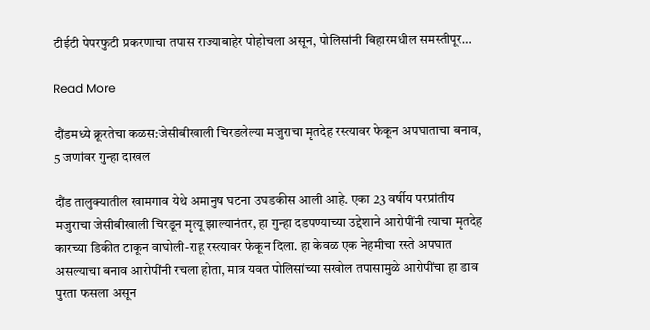टीईटी पेपरफुटी प्रकरणाचा तपास राज्याबाहेर पोहोचला असून, पोलिसांनी बिहारमधील समस्तीपूर…

Read More

दौंडमध्ये क्रूरतेचा कळस:जेसीबीखाली चिरडलेल्या मजुराचा मृतदेह रस्त्यावर फेकून अपघाताचा बनाव, 5 जणांवर गुन्हा दाखल

दौंड तालुक्यातील खामगाव येथे अमानुष घटना उघडकीस आली आहे. एका 23 वर्षीय परप्रांतीय मजुराचा जेसीबीखाली चिरडून मृत्यू झाल्यानंतर, हा गुन्हा दडपण्याच्या उद्देशाने आरोपींनी त्याचा मृतदेह कारच्या डिकीत टाकून वाघोली-राहू रस्त्यावर फेकून दिला. हा केवळ एक नेहमीचा रस्ते अपघात असल्याचा बनाव आरोपींनी रचला होता, मात्र यवत पोलिसांच्या सखोल तपासामुळे आरोपींचा हा डाव पुरता फसला असून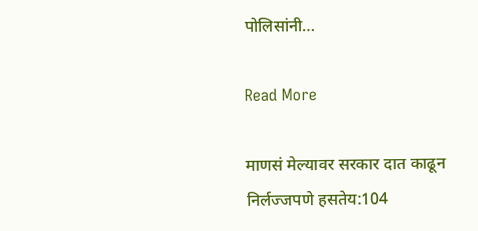पोलिसांनी…

Read More

माणसं मेल्यावर सरकार दात काढून निर्लज्जपणे हसतेय:104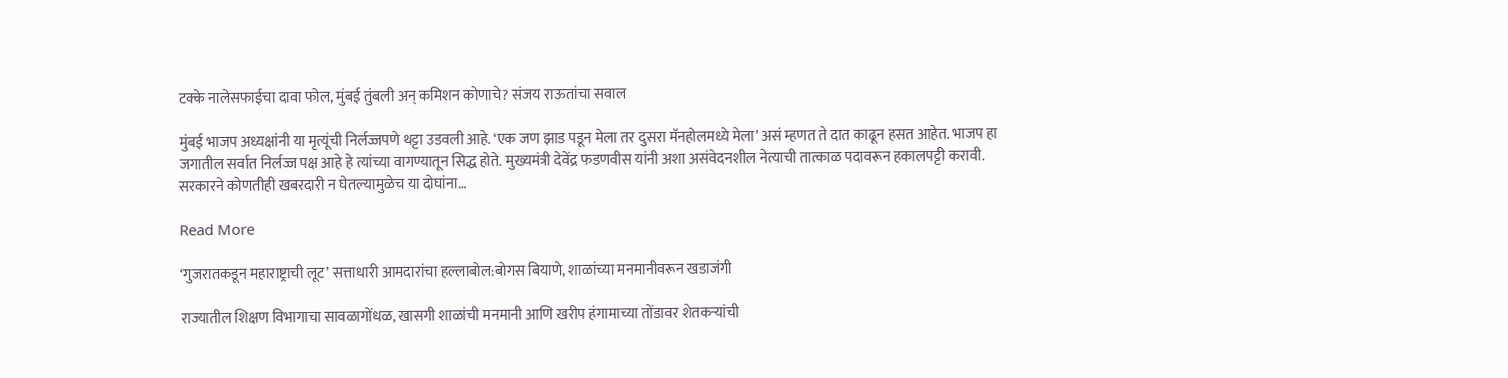टक्के नालेसफाईचा दावा फोल, मुंबई तुंबली अन् कमिशन कोणाचे? संजय राऊतांचा सवाल

मुंबई भाजप अध्यक्षांनी या मृत्यूंची निर्लज्जपणे थट्टा उडवली आहे. ‘एक जण झाड पडून मेला तर दुसरा मॅनहोलमध्ये मेला’ असं म्हणत ते दात काढून हसत आहेत. भाजप हा जगातील सर्वात निर्लज्ज पक्ष आहे हे त्यांच्या वागण्यातून सिद्ध होते. मुख्यमंत्री देवेंद्र फडणवीस यांनी अशा असंवेदनशील नेत्याची तात्काळ पदावरून हकालपट्टी करावी. सरकारने कोणतीही खबरदारी न घेतल्यामुळेच या दोघांना…

Read More

‘गुजरातकडून महाराष्ट्राची लूट’ सत्ताधारी आमदारांचा हल्लाबोल:बोगस बियाणे, शाळांच्या मनमानीवरून खडाजंगी

राज्यातील शिक्षण विभागाचा सावळागोंधळ, खासगी शाळांची मनमानी आणि खरीप हंगामाच्या तोंडावर शेतकऱ्यांची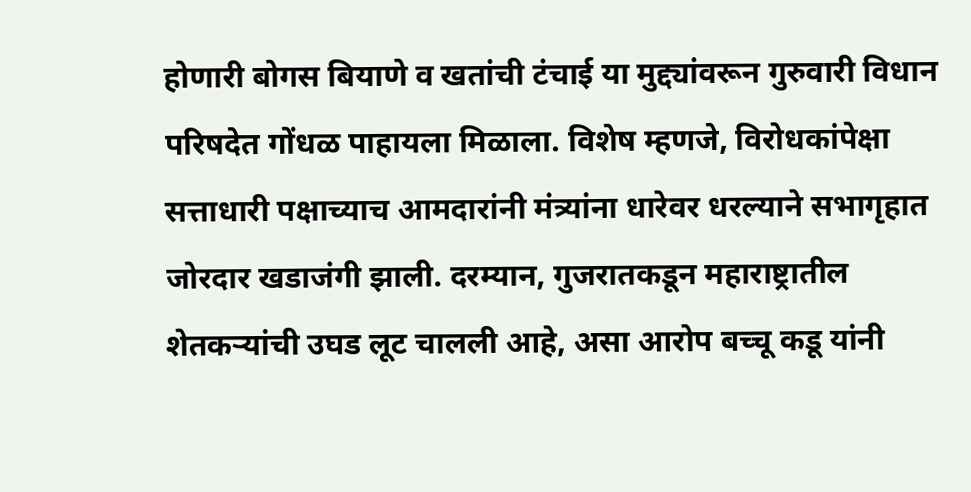होणारी बोगस बियाणे व खतांची टंचाई या मुद्द्यांवरून गुरुवारी विधान परिषदेत गोंधळ पाहायला मिळाला. विशेष म्हणजे, विरोधकांपेक्षा सत्ताधारी पक्षाच्याच आमदारांनी मंत्र्यांना धारेवर धरल्याने सभागृहात जोरदार खडाजंगी झाली. दरम्यान, गुजरातकडून महाराष्ट्रातील शेतकऱ्यांची उघड लूट चालली आहे, असा आरोप बच्चू कडू यांनी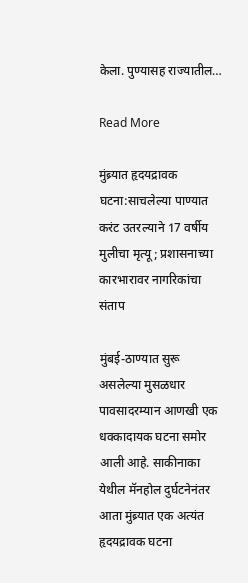केला. पुण्यासह राज्यातील…

Read More

मुंब्र्यात हृदयद्रावक घटना:साचलेल्या पाण्यात करंट उतरल्याने 17 वर्षीय मुलीचा मृत्यू; प्रशासनाच्या कारभारावर नागरिकांचा संताप

मुंबई-ठाण्यात सुरू असलेल्या मुसळधार पावसादरम्यान आणखी एक धक्कादायक घटना समोर आली आहे. साकीनाका येथील मॅनहोल दुर्घटनेनंतर आता मुंब्र्यात एक अत्यंत हृदयद्रावक घटना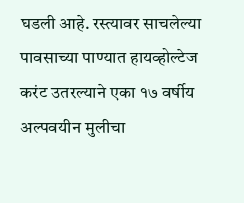घडली आहे. रस्त्यावर साचलेल्या पावसाच्या पाण्यात हायव्होल्टेज करंट उतरल्याने एका १७ वर्षीय अल्पवयीन मुलीचा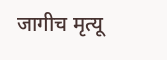जागीच मृत्यू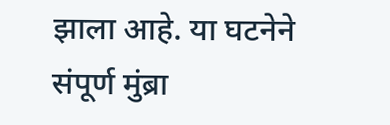झाला आहे. या घटनेने संपूर्ण मुंब्रा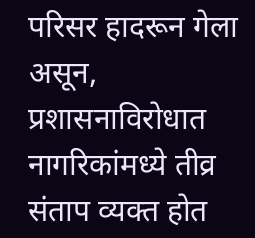परिसर हादरून गेला असून, प्रशासनाविरोधात नागरिकांमध्ये तीव्र संताप व्यक्त होत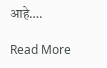आहे….

Read More